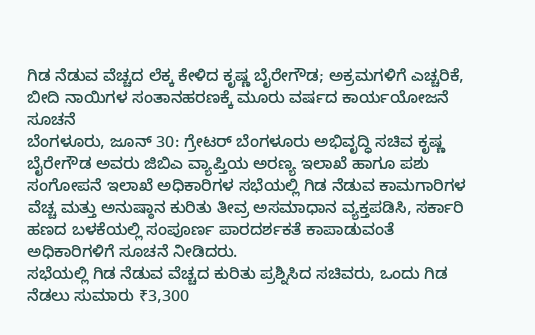ಗಿಡ ನೆಡುವ ವೆಚ್ಚದ ಲೆಕ್ಕ ಕೇಳಿದ ಕೃಷ್ಣ ಬೈರೇಗೌಡ; ಅಕ್ರಮಗಳಿಗೆ ಎಚ್ಚರಿಕೆ, ಬೀದಿ ನಾಯಿಗಳ ಸಂತಾನಹರಣಕ್ಕೆ ಮೂರು ವರ್ಷದ ಕಾರ್ಯಯೋಜನೆ ಸೂಚನೆ
ಬೆಂಗಳೂರು, ಜೂನ್ 30: ಗ್ರೇಟರ್ ಬೆಂಗಳೂರು ಅಭಿವೃದ್ಧಿ ಸಚಿವ ಕೃಷ್ಣ ಬೈರೇಗೌಡ ಅವರು ಜಿಬಿಎ ವ್ಯಾಪ್ತಿಯ ಅರಣ್ಯ ಇಲಾಖೆ ಹಾಗೂ ಪಶು ಸಂಗೋಪನೆ ಇಲಾಖೆ ಅಧಿಕಾರಿಗಳ ಸಭೆಯಲ್ಲಿ ಗಿಡ ನೆಡುವ ಕಾಮಗಾರಿಗಳ ವೆಚ್ಚ ಮತ್ತು ಅನುಷ್ಠಾನ ಕುರಿತು ತೀವ್ರ ಅಸಮಾಧಾನ ವ್ಯಕ್ತಪಡಿಸಿ, ಸರ್ಕಾರಿ ಹಣದ ಬಳಕೆಯಲ್ಲಿ ಸಂಪೂರ್ಣ ಪಾರದರ್ಶಕತೆ ಕಾಪಾಡುವಂತೆ ಅಧಿಕಾರಿಗಳಿಗೆ ಸೂಚನೆ ನೀಡಿದರು.
ಸಭೆಯಲ್ಲಿ ಗಿಡ ನೆಡುವ ವೆಚ್ಚದ ಕುರಿತು ಪ್ರಶ್ನಿಸಿದ ಸಚಿವರು, ಒಂದು ಗಿಡ ನೆಡಲು ಸುಮಾರು ₹3,300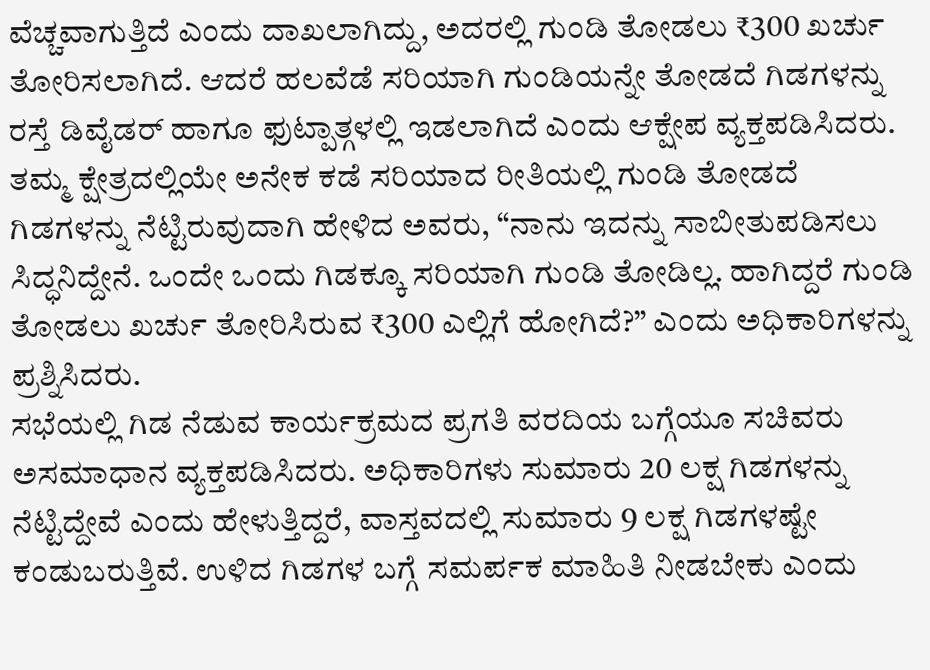ವೆಚ್ಚವಾಗುತ್ತಿದೆ ಎಂದು ದಾಖಲಾಗಿದ್ದು, ಅದರಲ್ಲಿ ಗುಂಡಿ ತೋಡಲು ₹300 ಖರ್ಚು ತೋರಿಸಲಾಗಿದೆ. ಆದರೆ ಹಲವೆಡೆ ಸರಿಯಾಗಿ ಗುಂಡಿಯನ್ನೇ ತೋಡದೆ ಗಿಡಗಳನ್ನು ರಸ್ತೆ ಡಿವೈಡರ್ ಹಾಗೂ ಫುಟ್ಪಾತ್ಗಳಲ್ಲಿ ಇಡಲಾಗಿದೆ ಎಂದು ಆಕ್ಷೇಪ ವ್ಯಕ್ತಪಡಿಸಿದರು.
ತಮ್ಮ ಕ್ಷೇತ್ರದಲ್ಲಿಯೇ ಅನೇಕ ಕಡೆ ಸರಿಯಾದ ರೀತಿಯಲ್ಲಿ ಗುಂಡಿ ತೋಡದೆ ಗಿಡಗಳನ್ನು ನೆಟ್ಟಿರುವುದಾಗಿ ಹೇಳಿದ ಅವರು, “ನಾನು ಇದನ್ನು ಸಾಬೀತುಪಡಿಸಲು ಸಿದ್ಧನಿದ್ದೇನೆ. ಒಂದೇ ಒಂದು ಗಿಡಕ್ಕೂ ಸರಿಯಾಗಿ ಗುಂಡಿ ತೋಡಿಲ್ಲ. ಹಾಗಿದ್ದರೆ ಗುಂಡಿ ತೋಡಲು ಖರ್ಚು ತೋರಿಸಿರುವ ₹300 ಎಲ್ಲಿಗೆ ಹೋಗಿದೆ?” ಎಂದು ಅಧಿಕಾರಿಗಳನ್ನು ಪ್ರಶ್ನಿಸಿದರು.
ಸಭೆಯಲ್ಲಿ ಗಿಡ ನೆಡುವ ಕಾರ್ಯಕ್ರಮದ ಪ್ರಗತಿ ವರದಿಯ ಬಗ್ಗೆಯೂ ಸಚಿವರು ಅಸಮಾಧಾನ ವ್ಯಕ್ತಪಡಿಸಿದರು. ಅಧಿಕಾರಿಗಳು ಸುಮಾರು 20 ಲಕ್ಷ ಗಿಡಗಳನ್ನು ನೆಟ್ಟಿದ್ದೇವೆ ಎಂದು ಹೇಳುತ್ತಿದ್ದರೆ, ವಾಸ್ತವದಲ್ಲಿ ಸುಮಾರು 9 ಲಕ್ಷ ಗಿಡಗಳಷ್ಟೇ ಕಂಡುಬರುತ್ತಿವೆ. ಉಳಿದ ಗಿಡಗಳ ಬಗ್ಗೆ ಸಮರ್ಪಕ ಮಾಹಿತಿ ನೀಡಬೇಕು ಎಂದು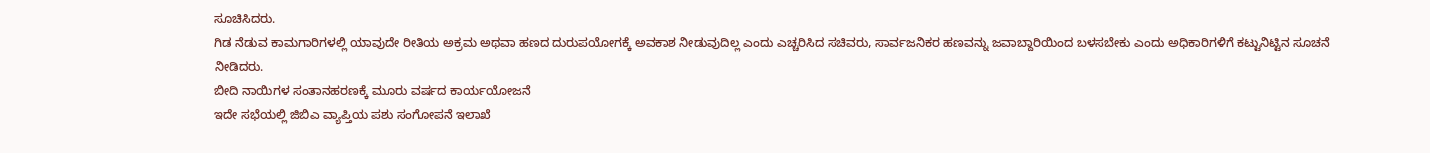ಸೂಚಿಸಿದರು.
ಗಿಡ ನೆಡುವ ಕಾಮಗಾರಿಗಳಲ್ಲಿ ಯಾವುದೇ ರೀತಿಯ ಅಕ್ರಮ ಅಥವಾ ಹಣದ ದುರುಪಯೋಗಕ್ಕೆ ಅವಕಾಶ ನೀಡುವುದಿಲ್ಲ ಎಂದು ಎಚ್ಚರಿಸಿದ ಸಚಿವರು, ಸಾರ್ವಜನಿಕರ ಹಣವನ್ನು ಜವಾಬ್ದಾರಿಯಿಂದ ಬಳಸಬೇಕು ಎಂದು ಅಧಿಕಾರಿಗಳಿಗೆ ಕಟ್ಟುನಿಟ್ಟಿನ ಸೂಚನೆ ನೀಡಿದರು.
ಬೀದಿ ನಾಯಿಗಳ ಸಂತಾನಹರಣಕ್ಕೆ ಮೂರು ವರ್ಷದ ಕಾರ್ಯಯೋಜನೆ
ಇದೇ ಸಭೆಯಲ್ಲಿ ಜಿಬಿಎ ವ್ಯಾಪ್ತಿಯ ಪಶು ಸಂಗೋಪನೆ ಇಲಾಖೆ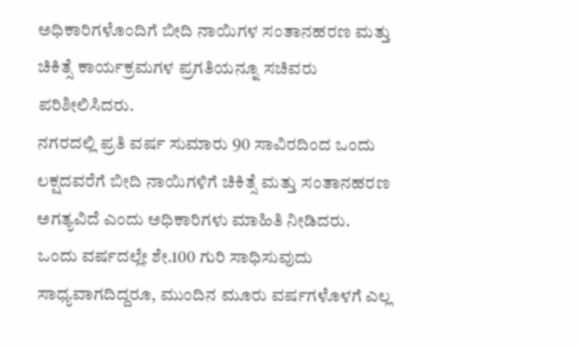ಅಧಿಕಾರಿಗಳೊಂದಿಗೆ ಬೀದಿ ನಾಯಿಗಳ ಸಂತಾನಹರಣ ಮತ್ತು ಚಿಕಿತ್ಸೆ ಕಾರ್ಯಕ್ರಮಗಳ ಪ್ರಗತಿಯನ್ನೂ ಸಚಿವರು ಪರಿಶೀಲಿಸಿದರು.
ನಗರದಲ್ಲಿ ಪ್ರತಿ ವರ್ಷ ಸುಮಾರು 90 ಸಾವಿರದಿಂದ ಒಂದು ಲಕ್ಷದವರೆಗೆ ಬೀದಿ ನಾಯಿಗಳಿಗೆ ಚಿಕಿತ್ಸೆ ಮತ್ತು ಸಂತಾನಹರಣ ಅಗತ್ಯವಿದೆ ಎಂದು ಅಧಿಕಾರಿಗಳು ಮಾಹಿತಿ ನೀಡಿದರು.
ಒಂದು ವರ್ಷದಲ್ಲೇ ಶೇ.100 ಗುರಿ ಸಾಧಿಸುವುದು ಸಾಧ್ಯವಾಗದಿದ್ದರೂ, ಮುಂದಿನ ಮೂರು ವರ್ಷಗಳೊಳಗೆ ಎಲ್ಲ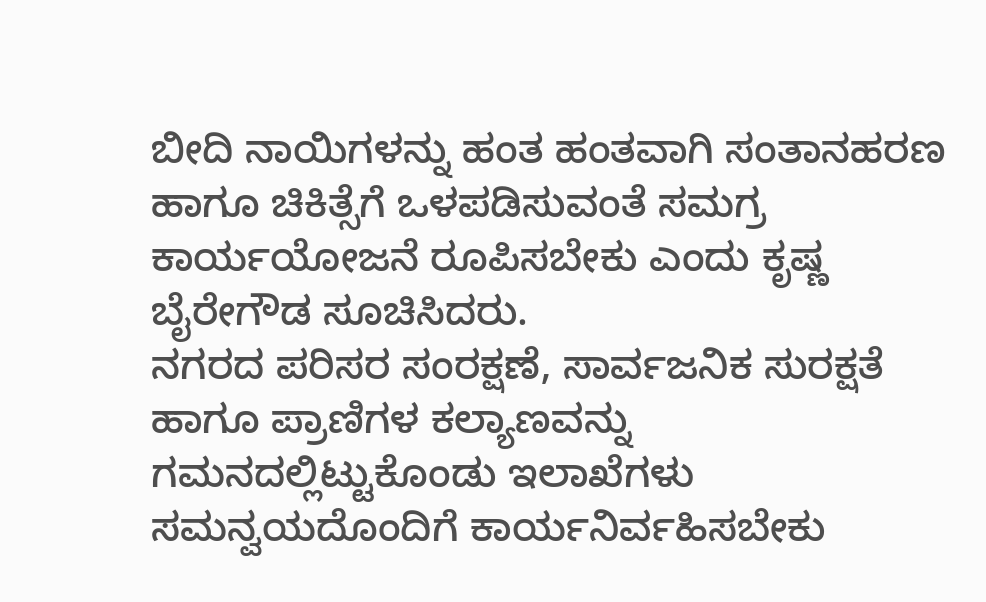ಬೀದಿ ನಾಯಿಗಳನ್ನು ಹಂತ ಹಂತವಾಗಿ ಸಂತಾನಹರಣ ಹಾಗೂ ಚಿಕಿತ್ಸೆಗೆ ಒಳಪಡಿಸುವಂತೆ ಸಮಗ್ರ ಕಾರ್ಯಯೋಜನೆ ರೂಪಿಸಬೇಕು ಎಂದು ಕೃಷ್ಣ ಬೈರೇಗೌಡ ಸೂಚಿಸಿದರು.
ನಗರದ ಪರಿಸರ ಸಂರಕ್ಷಣೆ, ಸಾರ್ವಜನಿಕ ಸುರಕ್ಷತೆ ಹಾಗೂ ಪ್ರಾಣಿಗಳ ಕಲ್ಯಾಣವನ್ನು ಗಮನದಲ್ಲಿಟ್ಟುಕೊಂಡು ಇಲಾಖೆಗಳು ಸಮನ್ವಯದೊಂದಿಗೆ ಕಾರ್ಯನಿರ್ವಹಿಸಬೇಕು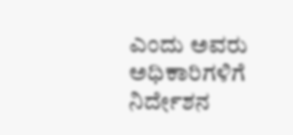ಎಂದು ಅವರು ಅಧಿಕಾರಿಗಳಿಗೆ ನಿರ್ದೇಶನ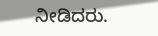ನೀಡಿದರು.